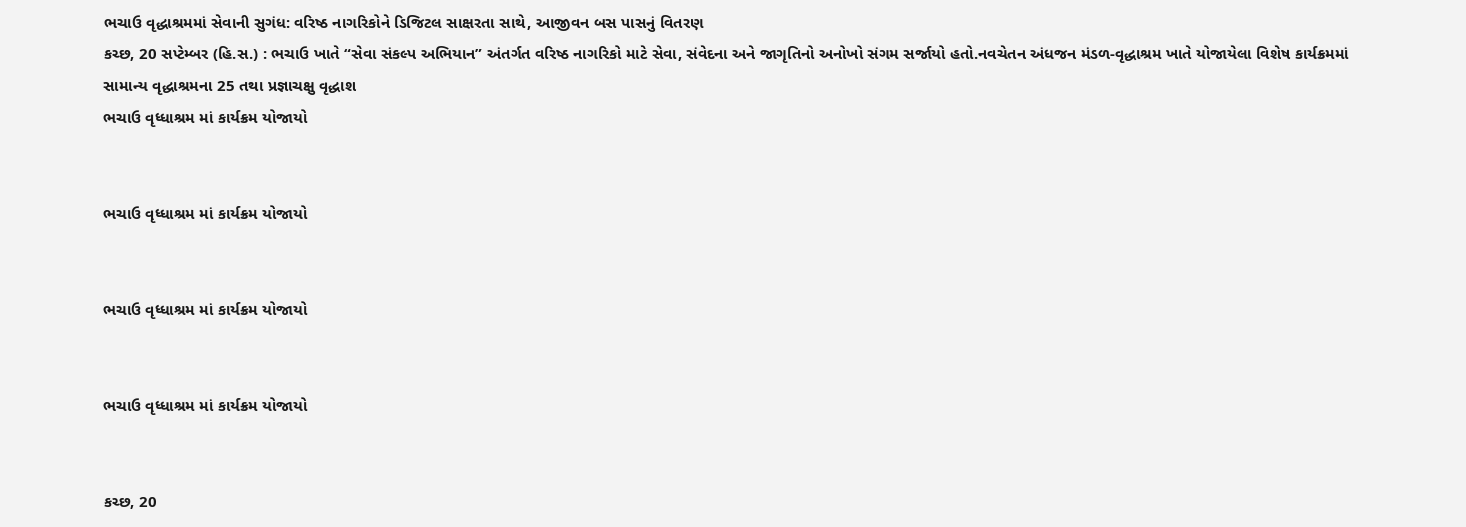ભચાઉ વૃદ્ધાશ્રમમાં સેવાની સુગંધ: વરિષ્ઠ નાગરિકોને ડિજિટલ સાક્ષરતા સાથે, આજીવન બસ પાસનું વિતરણ
કચ્છ, 20 સપ્ટેમ્બર (હિ.સ.) : ભચાઉ ખાતે “સેવા સંકલ્પ અભિયાન” અંતર્ગત વરિષ્ઠ નાગરિકો માટે સેવા, સંવેદના અને જાગૃતિનો અનોખો સંગમ સર્જાયો હતો.નવચેતન અંધજન મંડળ-વૃદ્ધાશ્રમ ખાતે યોજાયેલા વિશેષ કાર્યક્રમમાં સામાન્ય વૃદ્ધાશ્રમના 25 તથા પ્રજ્ઞાચક્ષુ વૃદ્ધાશ
ભચાઉ વૃધ્ધાશ્રમ માં કાર્યક્રમ યોજાયો


ભચાઉ વૃધ્ધાશ્રમ માં કાર્યક્રમ યોજાયો


ભચાઉ વૃધ્ધાશ્રમ માં કાર્યક્રમ યોજાયો


ભચાઉ વૃધ્ધાશ્રમ માં કાર્યક્રમ યોજાયો


કચ્છ, 20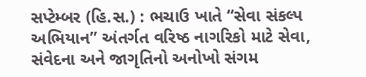સપ્ટેમ્બર (હિ.સ.) : ભચાઉ ખાતે “સેવા સંકલ્પ અભિયાન” અંતર્ગત વરિષ્ઠ નાગરિકો માટે સેવા, સંવેદના અને જાગૃતિનો અનોખો સંગમ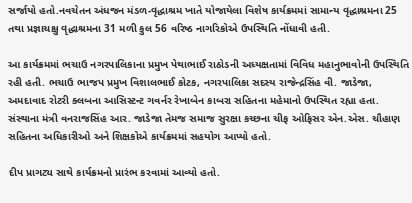સર્જાયો હતો.નવચેતન અંધજન મંડળ-વૃદ્ધાશ્રમ ખાતે યોજાયેલા વિશેષ કાર્યક્રમમાં સામાન્ય વૃદ્ધાશ્રમના 25 તથા પ્રજ્ઞાચક્ષુ વૃદ્ધાશ્રમના 31 મળી કુલ 56 વરિષ્ઠ નાગરિકોએ ઉપસ્થિતિ નોંધાવી હતી.

આ કાર્યક્રમમાં ભચાઉ નગરપાલિકાના પ્રમુખ પેથાભાઈ રાઠોડની અધ્યક્ષતામાં વિવિધ મહાનુભાવોની ઉપસ્થિતિ રહી હતી. ભચાઉ ભાજપ પ્રમુખ વિશાલભાઈ કોટક, નગરપાલિકા સદસ્ય રાજેન્દ્રસિંહ વી. જાડેજા, અમદાવાદ રોટરી ક્લબના આસિસ્ટન્ટ ગવર્નર રેખાબેન કાબરા સહિતના મહેમાનો ઉપસ્થિત રહ્યા હતા. સંસ્થાના મંત્રી વનરાજસિંહ આર. જાડેજા તેમજ સમાજ સુરક્ષા કચ્છના ચીફ ઓફિસર એન.એસ. ચૌહાણ સહિતના અધિકારીઓ અને શિક્ષકોએ કાર્યક્રમમાં સહયોગ આપ્યો હતો.

દીપ પ્રાગટ્ય સાથે કાર્યક્રમનો પ્રારંભ કરવામાં આવ્યો હતો.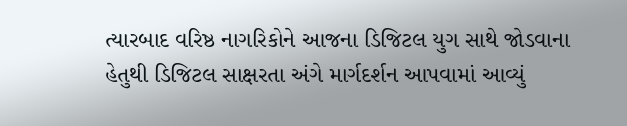ત્યારબાદ વરિષ્ઠ નાગરિકોને આજના ડિજિટલ યુગ સાથે જોડવાના હેતુથી ડિજિટલ સાક્ષરતા અંગે માર્ગદર્શન આપવામાં આવ્યું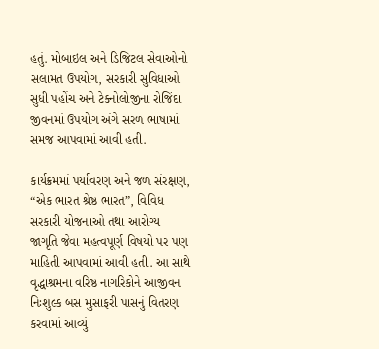હતું. મોબાઇલ અને ડિજિટલ સેવાઓનો સલામત ઉપયોગ, સરકારી સુવિધાઓ સુધી પહોંચ અને ટેક્નોલોજીના રોજિંદા જીવનમાં ઉપયોગ અંગે સરળ ભાષામાં સમજ આપવામાં આવી હતી.

કાર્યક્રમમાં પર્યાવરણ અને જળ સંરક્ષણ, “એક ભારત શ્રેષ્ઠ ભારત”, વિવિધ સરકારી યોજનાઓ તથા આરોગ્ય જાગૃતિ જેવા મહત્વપૂર્ણ વિષયો પર પણ માહિતી આપવામાં આવી હતી. આ સાથે વૃદ્ધાશ્રમના વરિષ્ઠ નાગરિકોને આજીવન નિઃશુલ્ક બસ મુસાફરી પાસનું વિતરણ કરવામાં આવ્યું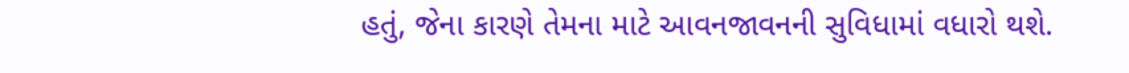હતું, જેના કારણે તેમના માટે આવનજાવનની સુવિધામાં વધારો થશે.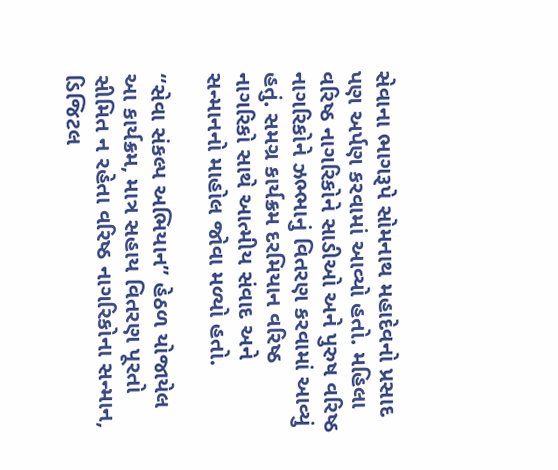સેવાના ભાગરૂપે સોમનાથ મહાદેવનો પ્રસાદ પણ અર્પણ કરવામાં આવ્યો હતો. મહિલા વરિષ્ઠ નાગરિકોને સાડીઓ અને પુરુષ વરિષ્ઠ નાગરિકોને ઝભ્ભાનું વિતરણ કરવામાં આવ્યું હતું. સમગ્ર કાર્યક્રમ દરમિયાન વરિષ્ઠ નાગરિકો સાથે આત્મીય સંવાદ અને સન્માનનો માહોલ જોવા મળ્યો હતો.

“સેવા સંકલ્પ અભિયાન” હેઠળ યોજાયેલ આ કાર્યક્રમ, માત્ર સહાય વિતરણ પૂરતો સીમિત ન રહેતા વરિષ્ઠ નાગરિકોના સન્માન, ડિજિટલ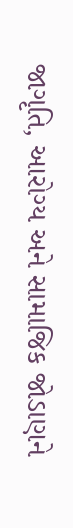જાગૃતિ, આરોગ્ય અને સામાજિક જોડાણને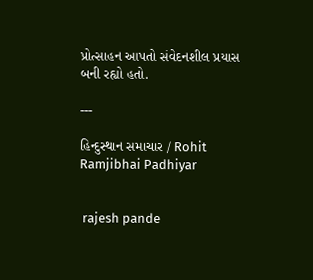પ્રોત્સાહન આપતો સંવેદનશીલ પ્રયાસ બની રહ્યો હતો.

---

હિન્દુસ્થાન સમાચાર / Rohit Ramjibhai Padhiyar


 rajesh pande